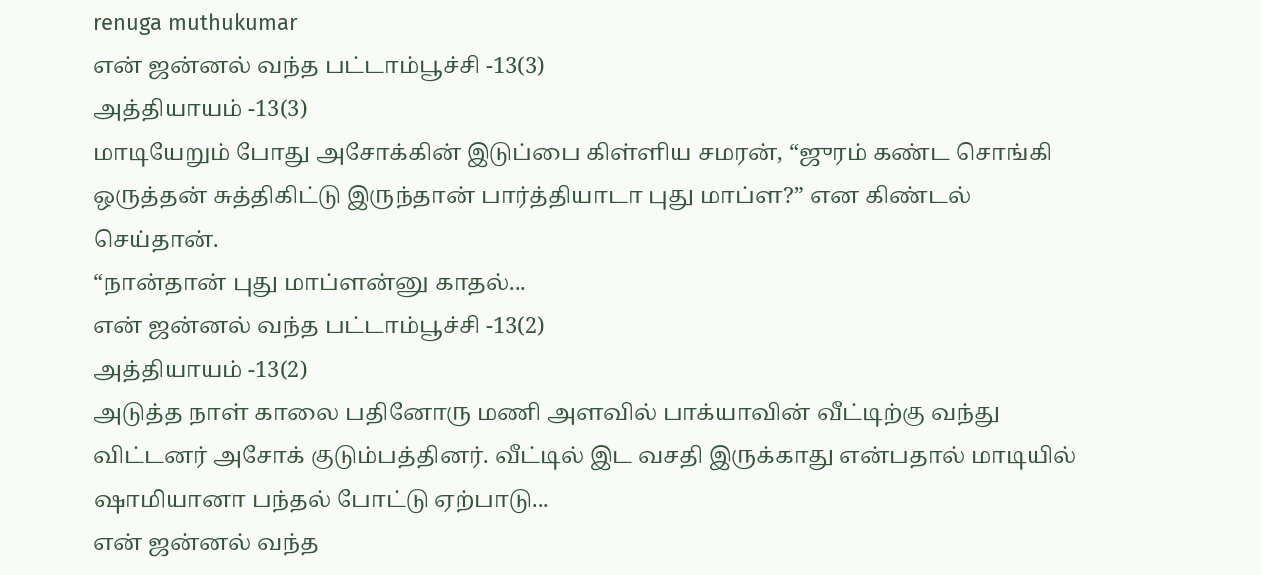renuga muthukumar
என் ஜன்னல் வந்த பட்டாம்பூச்சி -13(3)
அத்தியாயம் -13(3)
மாடியேறும் போது அசோக்கின் இடுப்பை கிள்ளிய சமரன், “ஜுரம் கண்ட சொங்கி ஒருத்தன் சுத்திகிட்டு இருந்தான் பார்த்தியாடா புது மாப்ள?” என கிண்டல் செய்தான்.
“நான்தான் புது மாப்ளன்னு காதல்...
என் ஜன்னல் வந்த பட்டாம்பூச்சி -13(2)
அத்தியாயம் -13(2)
அடுத்த நாள் காலை பதினோரு மணி அளவில் பாக்யாவின் வீட்டிற்கு வந்து விட்டனர் அசோக் குடும்பத்தினர். வீட்டில் இட வசதி இருக்காது என்பதால் மாடியில் ஷாமியானா பந்தல் போட்டு ஏற்பாடு...
என் ஜன்னல் வந்த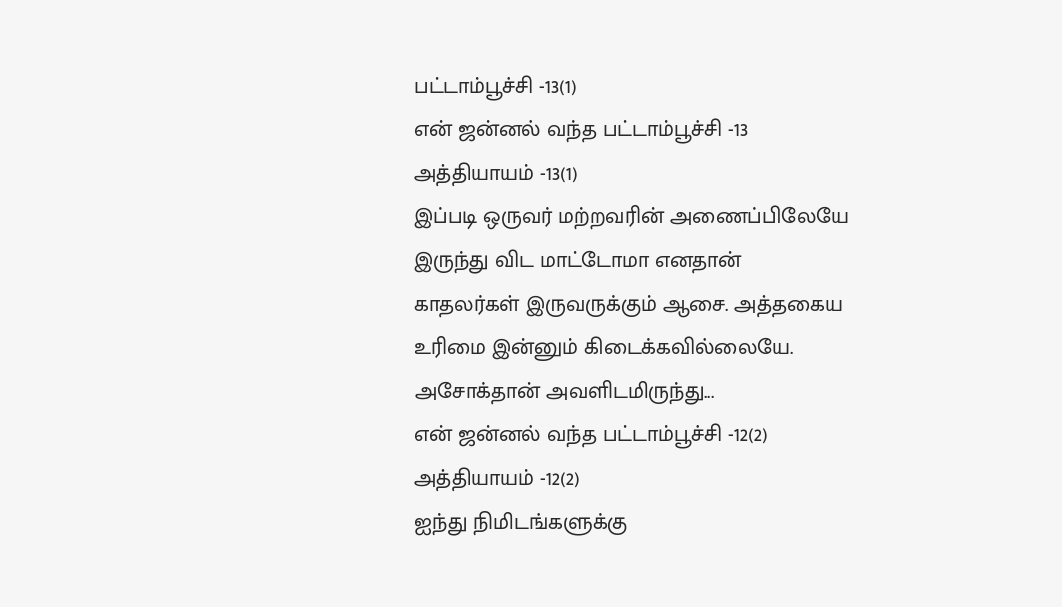பட்டாம்பூச்சி -13(1)
என் ஜன்னல் வந்த பட்டாம்பூச்சி -13
அத்தியாயம் -13(1)
இப்படி ஒருவர் மற்றவரின் அணைப்பிலேயே இருந்து விட மாட்டோமா எனதான் காதலர்கள் இருவருக்கும் ஆசை. அத்தகைய உரிமை இன்னும் கிடைக்கவில்லையே. அசோக்தான் அவளிடமிருந்து...
என் ஜன்னல் வந்த பட்டாம்பூச்சி -12(2)
அத்தியாயம் -12(2)
ஐந்து நிமிடங்களுக்கு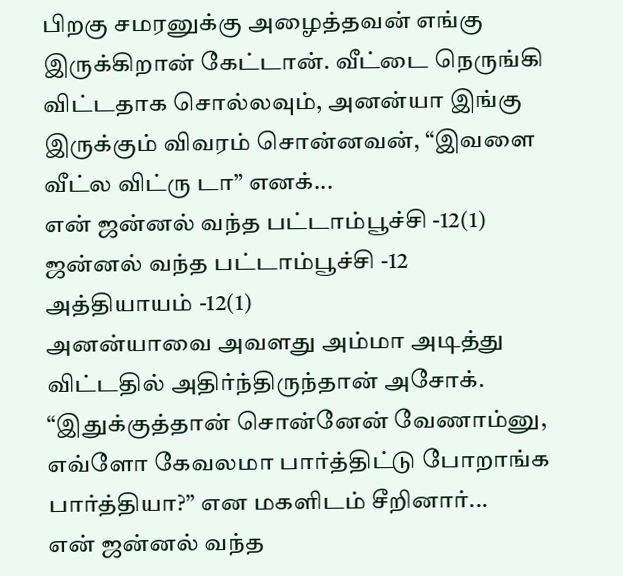பிறகு சமரனுக்கு அழைத்தவன் எங்கு இருக்கிறான் கேட்டான். வீட்டை நெருங்கி விட்டதாக சொல்லவும், அனன்யா இங்கு இருக்கும் விவரம் சொன்னவன், “இவளை வீட்ல விட்ரு டா” எனக்...
என் ஜன்னல் வந்த பட்டாம்பூச்சி -12(1)
ஜன்னல் வந்த பட்டாம்பூச்சி -12
அத்தியாயம் -12(1)
அனன்யாவை அவளது அம்மா அடித்து விட்டதில் அதிர்ந்திருந்தான் அசோக்.
“இதுக்குத்தான் சொன்னேன் வேணாம்னு, எவ்ளோ கேவலமா பார்த்திட்டு போறாங்க பார்த்தியா?” என மகளிடம் சீறினார்...
என் ஜன்னல் வந்த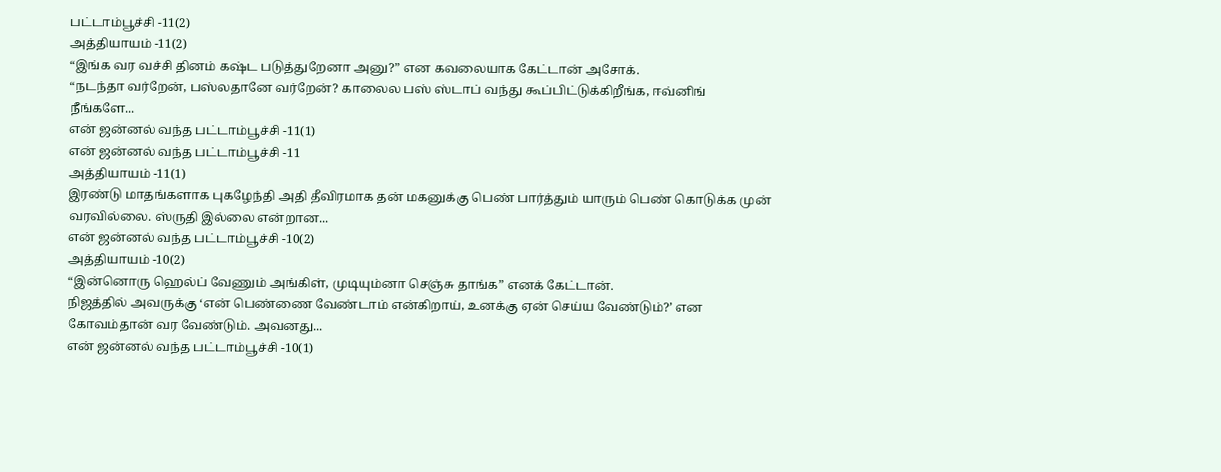பட்டாம்பூச்சி -11(2)
அத்தியாயம் -11(2)
“இங்க வர வச்சி தினம் கஷ்ட படுத்துறேனா அனு?” என கவலையாக கேட்டான் அசோக்.
“நடந்தா வர்றேன், பஸ்லதானே வர்றேன்? காலைல பஸ் ஸ்டாப் வந்து கூப்பிட்டுக்கிறீங்க, ஈவ்னிங் நீங்களே...
என் ஜன்னல் வந்த பட்டாம்பூச்சி -11(1)
என் ஜன்னல் வந்த பட்டாம்பூச்சி -11
அத்தியாயம் -11(1)
இரண்டு மாதங்களாக புகழேந்தி அதி தீவிரமாக தன் மகனுக்கு பெண் பார்த்தும் யாரும் பெண் கொடுக்க முன் வரவில்லை. ஸ்ருதி இல்லை என்றான...
என் ஜன்னல் வந்த பட்டாம்பூச்சி -10(2)
அத்தியாயம் -10(2)
“இன்னொரு ஹெல்ப் வேணும் அங்கிள், முடியும்னா செஞ்சு தாங்க” எனக் கேட்டான்.
நிஜத்தில் அவருக்கு ‘என் பெண்ணை வேண்டாம் என்கிறாய், உனக்கு ஏன் செய்ய வேண்டும்?’ என கோவம்தான் வர வேண்டும். அவனது...
என் ஜன்னல் வந்த பட்டாம்பூச்சி -10(1)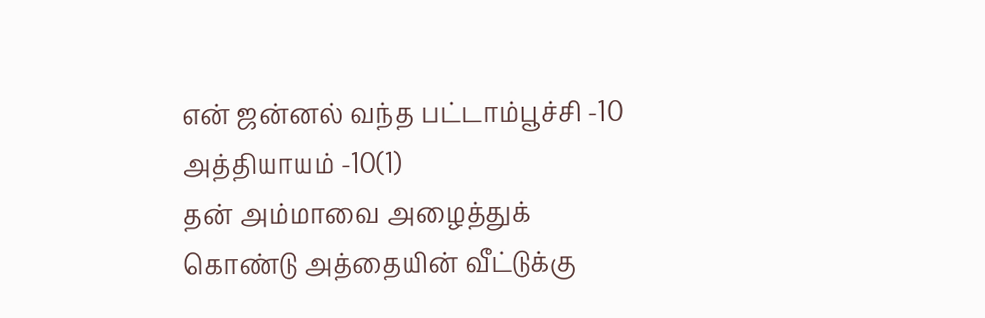என் ஜன்னல் வந்த பட்டாம்பூச்சி -10
அத்தியாயம் -10(1)
தன் அம்மாவை அழைத்துக் கொண்டு அத்தையின் வீட்டுக்கு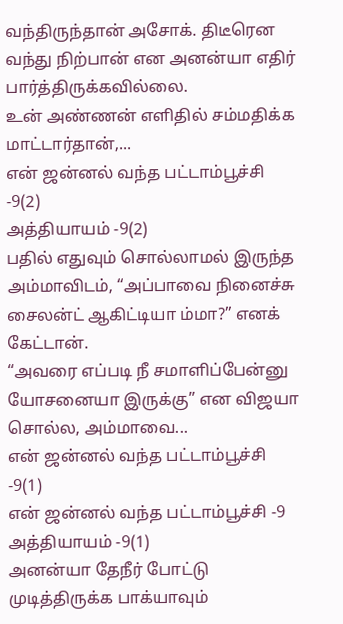வந்திருந்தான் அசோக். திடீரென வந்து நிற்பான் என அனன்யா எதிர் பார்த்திருக்கவில்லை.
உன் அண்ணன் எளிதில் சம்மதிக்க மாட்டார்தான்,...
என் ஜன்னல் வந்த பட்டாம்பூச்சி -9(2)
அத்தியாயம் -9(2)
பதில் எதுவும் சொல்லாமல் இருந்த அம்மாவிடம், “அப்பாவை நினைச்சு சைலன்ட் ஆகிட்டியா ம்மா?” எனக் கேட்டான்.
“அவரை எப்படி நீ சமாளிப்பேன்னு யோசனையா இருக்கு” என விஜயா சொல்ல, அம்மாவை...
என் ஜன்னல் வந்த பட்டாம்பூச்சி -9(1)
என் ஜன்னல் வந்த பட்டாம்பூச்சி -9
அத்தியாயம் -9(1)
அனன்யா தேநீர் போட்டு முடித்திருக்க பாக்யாவும்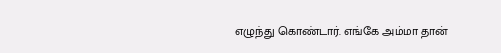எழுந்து கொண்டார். எங்கே அம்மா தான்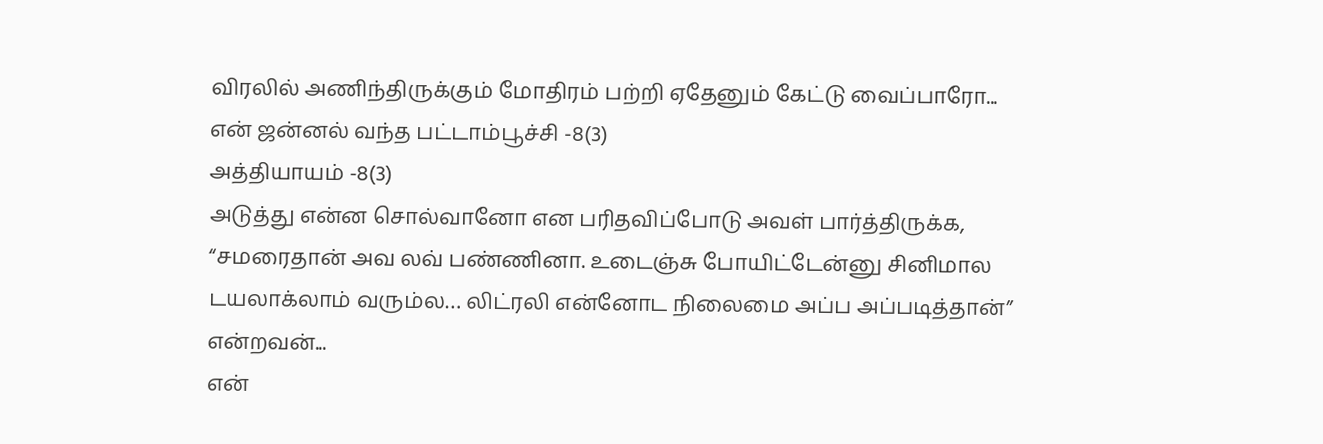விரலில் அணிந்திருக்கும் மோதிரம் பற்றி ஏதேனும் கேட்டு வைப்பாரோ...
என் ஜன்னல் வந்த பட்டாம்பூச்சி -8(3)
அத்தியாயம் -8(3)
அடுத்து என்ன சொல்வானோ என பரிதவிப்போடு அவள் பார்த்திருக்க, “சமரைதான் அவ லவ் பண்ணினா. உடைஞ்சு போயிட்டேன்னு சினிமால டயலாக்லாம் வரும்ல… லிட்ரலி என்னோட நிலைமை அப்ப அப்படித்தான்” என்றவன்...
என்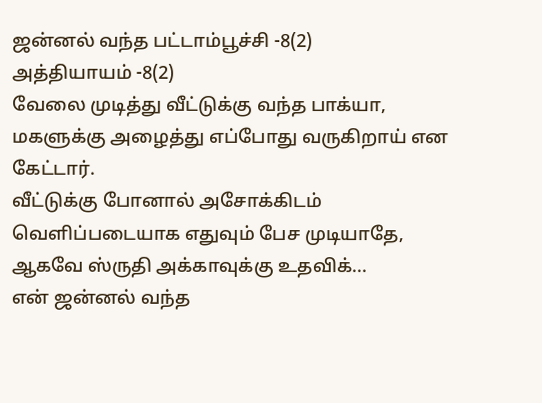ஜன்னல் வந்த பட்டாம்பூச்சி -8(2)
அத்தியாயம் -8(2)
வேலை முடித்து வீட்டுக்கு வந்த பாக்யா, மகளுக்கு அழைத்து எப்போது வருகிறாய் என கேட்டார்.
வீட்டுக்கு போனால் அசோக்கிடம் வெளிப்படையாக எதுவும் பேச முடியாதே, ஆகவே ஸ்ருதி அக்காவுக்கு உதவிக்...
என் ஜன்னல் வந்த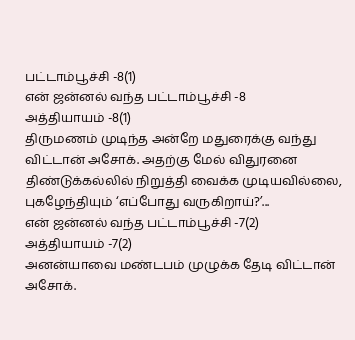பட்டாம்பூச்சி -8(1)
என் ஜன்னல் வந்த பட்டாம்பூச்சி -8
அத்தியாயம் -8(1)
திருமணம் முடிந்த அன்றே மதுரைக்கு வந்து விட்டான் அசோக். அதற்கு மேல் விதுரனை திண்டுக்கல்லில் நிறுத்தி வைக்க முடியவில்லை, புகழேந்தியும் ‘எப்போது வருகிறாய்?’...
என் ஜன்னல் வந்த பட்டாம்பூச்சி -7(2)
அத்தியாயம் -7(2)
அனன்யாவை மண்டபம் முழுக்க தேடி விட்டான் அசோக்.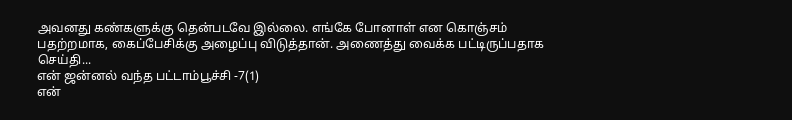அவனது கண்களுக்கு தென்படவே இல்லை. எங்கே போனாள் என கொஞ்சம் பதற்றமாக, கைப்பேசிக்கு அழைப்பு விடுத்தான். அணைத்து வைக்க பட்டிருப்பதாக செய்தி...
என் ஜன்னல் வந்த பட்டாம்பூச்சி -7(1)
என்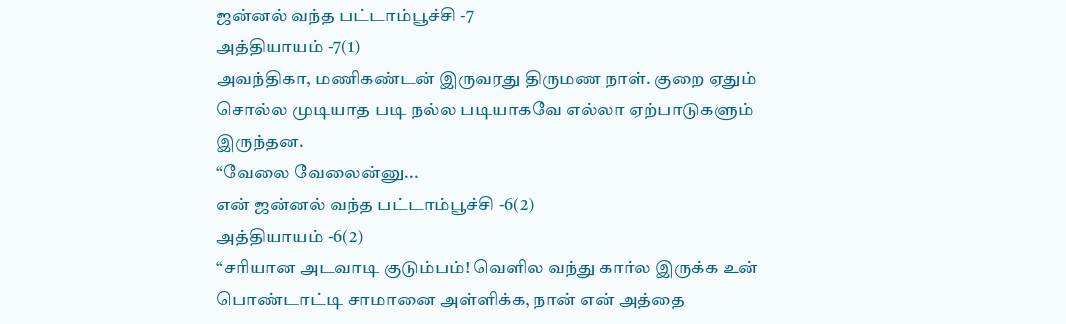ஜன்னல் வந்த பட்டாம்பூச்சி -7
அத்தியாயம் -7(1)
அவந்திகா, மணிகண்டன் இருவரது திருமண நாள். குறை ஏதும் சொல்ல முடியாத படி நல்ல படியாகவே எல்லா ஏற்பாடுகளும் இருந்தன.
“வேலை வேலைன்னு...
என் ஜன்னல் வந்த பட்டாம்பூச்சி -6(2)
அத்தியாயம் -6(2)
“சரியான அடவாடி குடும்பம்! வெளில வந்து கார்ல இருக்க உன் பொண்டாட்டி சாமானை அள்ளிக்க, நான் என் அத்தை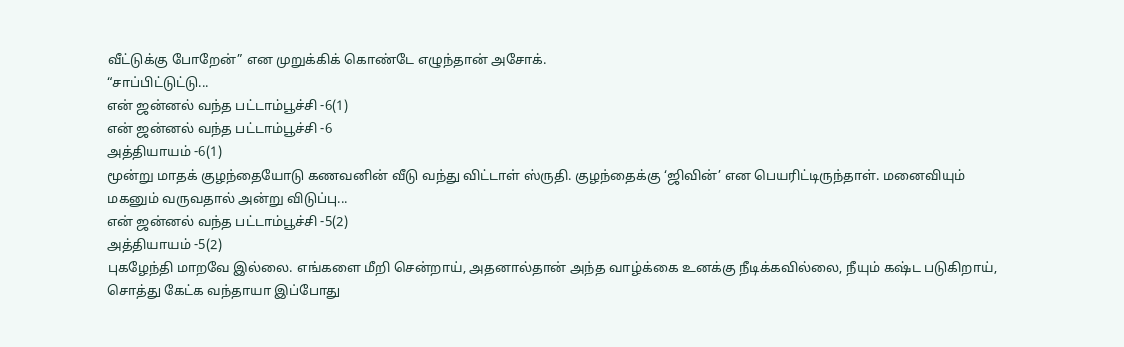வீட்டுக்கு போறேன்” என முறுக்கிக் கொண்டே எழுந்தான் அசோக்.
“சாப்பிட்டுட்டு...
என் ஜன்னல் வந்த பட்டாம்பூச்சி -6(1)
என் ஜன்னல் வந்த பட்டாம்பூச்சி -6
அத்தியாயம் -6(1)
மூன்று மாதக் குழந்தையோடு கணவனின் வீடு வந்து விட்டாள் ஸ்ருதி. குழந்தைக்கு ‘ஜிவின்’ என பெயரிட்டிருந்தாள். மனைவியும் மகனும் வருவதால் அன்று விடுப்பு...
என் ஜன்னல் வந்த பட்டாம்பூச்சி -5(2)
அத்தியாயம் -5(2)
புகழேந்தி மாறவே இல்லை. எங்களை மீறி சென்றாய், அதனால்தான் அந்த வாழ்க்கை உனக்கு நீடிக்கவில்லை, நீயும் கஷ்ட படுகிறாய், சொத்து கேட்க வந்தாயா இப்போது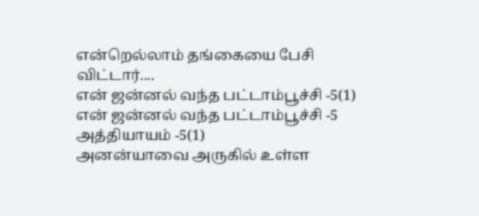என்றெல்லாம் தங்கையை பேசி விட்டார்....
என் ஜன்னல் வந்த பட்டாம்பூச்சி -5(1)
என் ஜன்னல் வந்த பட்டாம்பூச்சி -5
அத்தியாயம் -5(1)
அனன்யாவை அருகில் உள்ள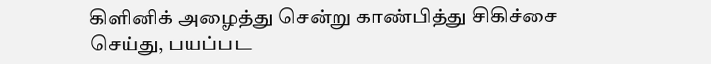கிளினிக் அழைத்து சென்று காண்பித்து சிகிச்சை செய்து, பயப்பட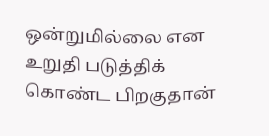ஒன்றுமில்லை என உறுதி படுத்திக் கொண்ட பிறகுதான்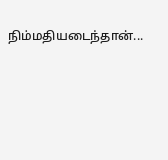நிம்மதியடைந்தான்...